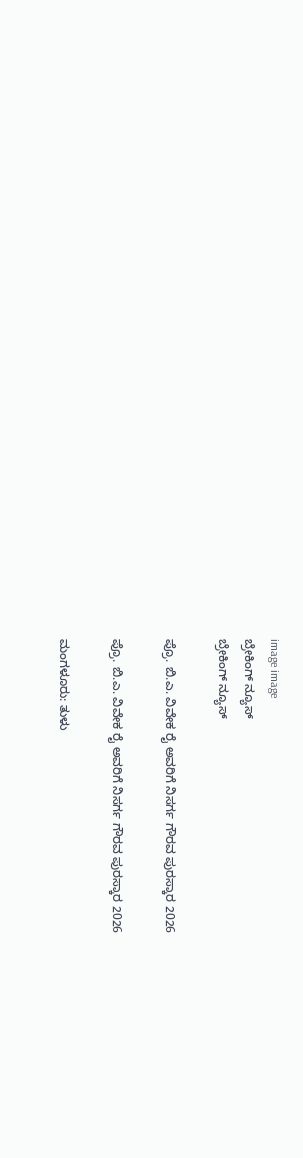image image
ಬ್ರೇಕಿಂಗ್ ನ್ಯೂಸ್
ಬ್ರೇಕಿಂಗ್ ನ್ಯೂಸ್

ಪ್ರೊ. ಬಿ.ಎ. ವಿವೇಕ ರೈ ಅವರಿಗೆ ನಿಸರ್ಗ ಗೌರವ ಪುರಸ್ಕಾರ 2026

ಪ್ರೊ. ಬಿ.ಎ. ವಿವೇಕ ರೈ ಅವರಿಗೆ ನಿಸರ್ಗ ಗೌರವ ಪುರಸ್ಕಾರ 2026

ಮಂಗಳೂರು: ತುಳು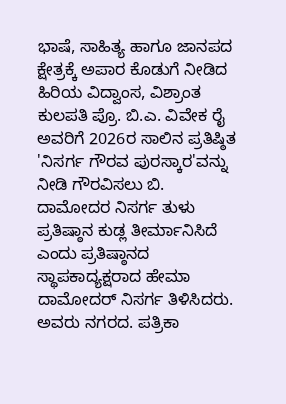ಭಾಷೆ, ಸಾಹಿತ್ಯ ಹಾಗೂ ಜಾನಪದ ಕ್ಷೇತ್ರಕ್ಕೆ ಅಪಾರ ಕೊಡುಗೆ ನೀಡಿದ ಹಿರಿಯ ವಿದ್ವಾಂಸ, ವಿಶ್ರಾಂತ ಕುಲಪತಿ ಪ್ರೊ. ಬಿ.ಎ. ವಿವೇಕ ರೈ ಅವರಿಗೆ 2026ರ ಸಾಲಿನ ಪ್ರತಿಷ್ಠಿತ 'ನಿಸರ್ಗ ಗೌರವ ಪುರಸ್ಕಾರ'ವನ್ನು ನೀಡಿ ಗೌರವಿಸಲು ಬಿ. ದಾಮೋದರ ನಿಸರ್ಗ ತುಳು ಪ್ರತಿಷ್ಠಾನ ಕುಡ್ಲ ತೀರ್ಮಾನಿಸಿದೆ ಎಂದು ಪ್ರತಿಷ್ಠಾನದ ಸ್ಥಾಪಕಾದ್ಯಕ್ಷರಾದ ಹೇಮಾ ದಾಮೋದರ್ ನಿಸರ್ಗ ತಿಳಿಸಿದರು. ಅವರು ನಗರದ. ಪತ್ರಿಕಾ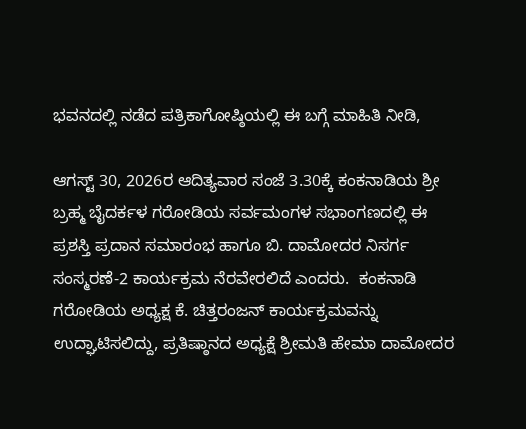ಭವನದಲ್ಲಿ ನಡೆದ ಪತ್ರಿಕಾಗೋಷ್ಠಿಯಲ್ಲಿ ಈ ಬಗ್ಗೆ ಮಾಹಿತಿ ನೀಡಿ,

ಆಗಸ್ಟ್ 30, 2026ರ ಆದಿತ್ಯವಾರ ಸಂಜೆ 3.30ಕ್ಕೆ ಕಂಕನಾಡಿಯ ಶ್ರೀ ಬ್ರಹ್ಮ ಬೈದರ್ಕಳ ಗರೋಡಿಯ ಸರ್ವಮಂಗಳ ಸಭಾಂಗಣದಲ್ಲಿ ಈ ಪ್ರಶಸ್ತಿ ಪ್ರದಾನ ಸಮಾರಂಭ ಹಾಗೂ ಬಿ. ದಾಮೋದರ ನಿಸರ್ಗ ಸಂಸ್ಮರಣೆ-2 ಕಾರ್ಯಕ್ರಮ ನೆರವೇರಲಿದೆ ಎಂದರು.  ಕಂಕನಾಡಿ ಗರೋಡಿಯ ಅಧ್ಯಕ್ಷ ಕೆ. ಚಿತ್ತರಂಜನ್ ಕಾರ್ಯಕ್ರಮವನ್ನು ಉದ್ಘಾಟಿಸಲಿದ್ದು, ಪ್ರತಿಷ್ಠಾನದ ಅಧ್ಯಕ್ಷೆ ಶ್ರೀಮತಿ ಹೇಮಾ ದಾಮೋದರ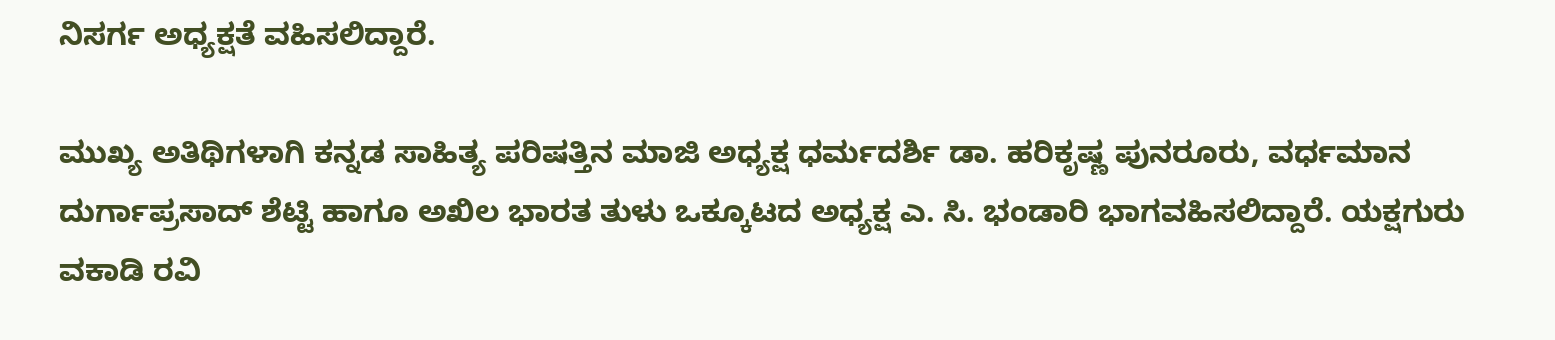ನಿಸರ್ಗ ಅಧ್ಯಕ್ಷತೆ ವಹಿಸಲಿದ್ದಾರೆ.

ಮುಖ್ಯ ಅತಿಥಿಗಳಾಗಿ ಕನ್ನಡ ಸಾಹಿತ್ಯ ಪರಿಷತ್ತಿನ ಮಾಜಿ ಅಧ್ಯಕ್ಷ ಧರ್ಮದರ್ಶಿ ಡಾ. ಹರಿಕೃಷ್ಣ ಪುನರೂರು, ವರ್ಧಮಾನ ದುರ್ಗಾಪ್ರಸಾದ್ ಶೆಟ್ಟಿ ಹಾಗೂ ಅಖಿಲ ಭಾರತ ತುಳು ಒಕ್ಕೂಟದ ಅಧ್ಯಕ್ಷ ಎ. ಸಿ. ಭಂಡಾರಿ ಭಾಗವಹಿಸಲಿದ್ದಾರೆ. ಯಕ್ಷಗುರು ವಕಾಡಿ ರವಿ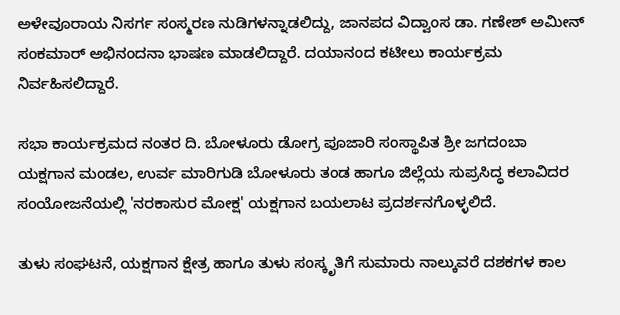ಅಳೇವೂರಾಯ ನಿಸರ್ಗ ಸಂಸ್ಮರಣ ನುಡಿಗಳನ್ನಾಡಲಿದ್ದು, ಜಾನಪದ ವಿದ್ವಾಂಸ ಡಾ. ಗಣೇಶ್ ಅಮೀನ್ ಸಂಕಮಾರ್ ಅಭಿನಂದನಾ ಭಾಷಣ ಮಾಡಲಿದ್ದಾರೆ. ದಯಾನಂದ ಕಟೀಲು ಕಾರ್ಯಕ್ರಮ ನಿರ್ವಹಿಸಲಿದ್ದಾರೆ.

ಸಭಾ ಕಾರ್ಯಕ್ರಮದ ನಂತರ ದಿ. ಬೋಳೂರು ಡೋಗ್ರ ಪೂಜಾರಿ ಸಂಸ್ಥಾಪಿತ ಶ್ರೀ ಜಗದಂಬಾ ಯಕ್ಷಗಾನ ಮಂಡಲ, ಉರ್ವ ಮಾರಿಗುಡಿ ಬೋಳೂರು ತಂಡ ಹಾಗೂ ಜಿಲ್ಲೆಯ ಸುಪ್ರಸಿದ್ಧ ಕಲಾವಿದರ ಸಂಯೋಜನೆಯಲ್ಲಿ 'ನರಕಾಸುರ ಮೋಕ್ಷ' ಯಕ್ಷಗಾನ ಬಯಲಾಟ ಪ್ರದರ್ಶನಗೊಳ್ಳಲಿದೆ.

ತುಳು ಸಂಘಟನೆ, ಯಕ್ಷಗಾನ ಕ್ಷೇತ್ರ ಹಾಗೂ ತುಳು ಸಂಸ್ಕೃತಿಗೆ ಸುಮಾರು ನಾಲ್ಕುವರೆ ದಶಕಗಳ ಕಾಲ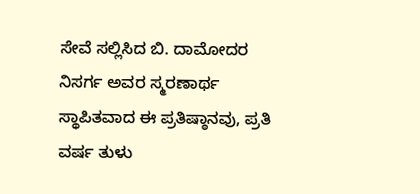ಸೇವೆ ಸಲ್ಲಿಸಿದ ಬಿ. ದಾಮೋದರ ನಿಸರ್ಗ ಅವರ ಸ್ಮರಣಾರ್ಥ ಸ್ಥಾಪಿತವಾದ ಈ ಪ್ರತಿಷ್ಠಾನವು, ಪ್ರತಿ ವರ್ಷ ತುಳು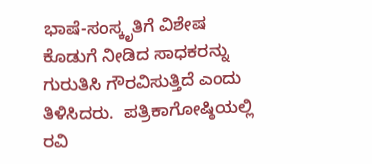ಭಾಷೆ-ಸಂಸ್ಕೃತಿಗೆ ವಿಶೇಷ ಕೊಡುಗೆ ನೀಡಿದ ಸಾಧಕರನ್ನು ಗುರುತಿಸಿ ಗೌರವಿಸುತ್ತಿದೆ ಎಂದು ತಿಳಿಸಿದರು.  ಪತ್ರಿಕಾಗೋಷ್ಠಿಯಲ್ಲಿ  ರವಿ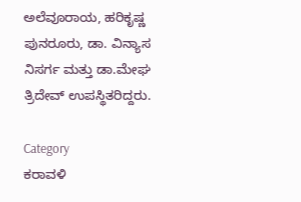ಅಲೆವೂರಾಯ, ಹರಿಕೃಷ್ಣ ಪುನರೂರು, ಡಾ. ವಿನ್ಯಾಸ ನಿಸರ್ಗ ಮತ್ತು ಡಾ.ಮೇಘ ತ್ರಿದೇವ್ ಉಪಸ್ಥಿತರಿದ್ದರು.

Category
ಕರಾವಳಿ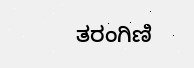ತರಂಗಿಣಿ